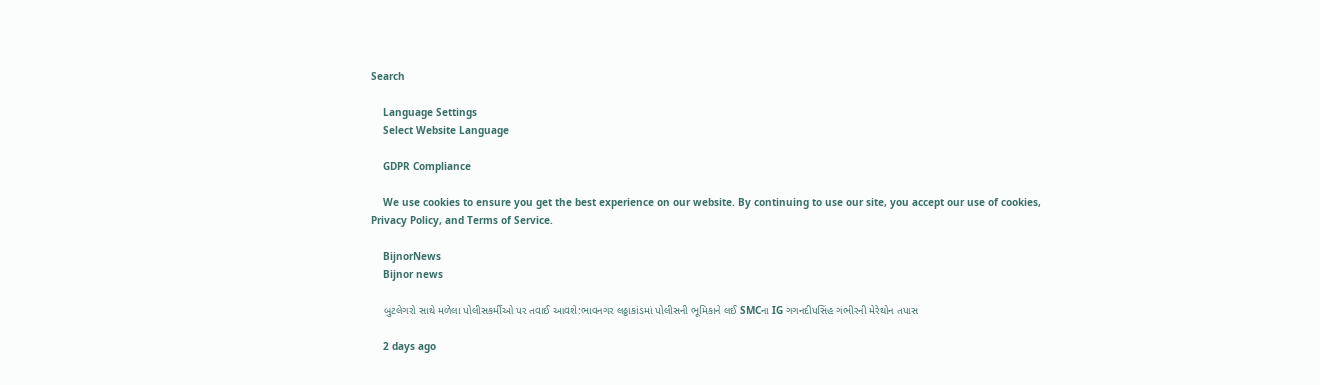Search

    Language Settings
    Select Website Language

    GDPR Compliance

    We use cookies to ensure you get the best experience on our website. By continuing to use our site, you accept our use of cookies, Privacy Policy, and Terms of Service.

    BijnorNews
    Bijnor news

    બુટલેગરો સાથે મળેલા પોલીસકર્મીઓ પર તવાઈ આવશે:ભાવનગર લઠ્ઠાકાંડમાં પોલીસની ભૂમિકાને લઈ SMCના IG ગગનદીપસિંહ ગંભીરની મેરેથોન તપાસ

    2 days ago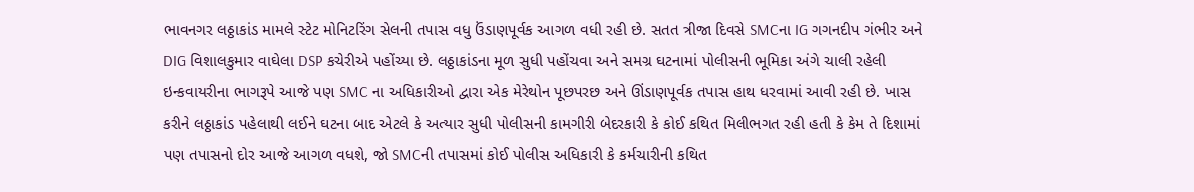ભાવનગર લઠ્ઠાકાંડ મામલે સ્ટેટ મોનિટરિંગ સેલની તપાસ વધુ ઉંડાણપૂર્વક આગળ વધી રહી છે. સતત ત્રીજા દિવસે SMCના IG ગગનદીપ ગંભીર અને DIG વિશાલકુમાર વાઘેલા DSP કચેરીએ પહોંચ્યા છે. લઠ્ઠાકાંડના મૂળ સુધી પહોંચવા અને સમગ્ર ઘટનામાં પોલીસની ભૂમિકા અંગે ચાલી રહેલી ઇન્કવાયરીના ભાગરૂપે આજે પણ SMC ના અધિકારીઓ દ્વારા એક મેરેથોન પૂછપરછ અને ઊંડાણપૂર્વક તપાસ હાથ ધરવામાં આવી રહી છે. ખાસ કરીને લઠ્ઠાકાંડ પહેલાથી લઈને ઘટના બાદ એટલે કે અત્યાર સુધી પોલીસની કામગીરી બેદરકારી કે કોઈ કથિત મિલીભગત રહી હતી કે કેમ તે દિશામાં પણ તપાસનો દોર આજે આગળ વધશે, જો SMCની તપાસમાં કોઈ પોલીસ અધિકારી કે કર્મચારીની કથિત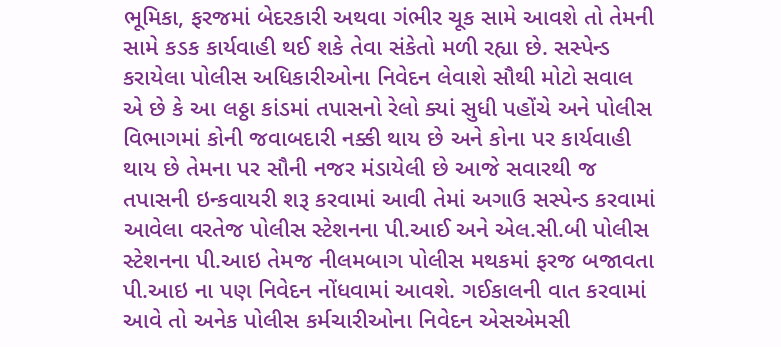ભૂમિકા, ફરજમાં બેદરકારી અથવા ગંભીર ચૂક સામે આવશે તો તેમની સામે કડક કાર્યવાહી થઈ શકે તેવા સંકેતો મળી રહ્યા છે. સસ્પેન્ડ કરાયેલા પોલીસ અધિકારીઓના નિવેદન લેવાશે સૌથી મોટો સવાલ એ છે કે આ લઠ્ઠા કાંડમાં તપાસનો રેલો ક્યાં સુધી પહોંચે અને પોલીસ વિભાગમાં કોની જવાબદારી નક્કી થાય છે અને કોના પર કાર્યવાહી થાય છે તેમના પર સૌની નજર મંડાયેલી છે આજે સવારથી જ તપાસની ઇન્કવાયરી શરૂ કરવામાં આવી તેમાં અગાઉ સસ્પેન્ડ કરવામાં આવેલા વરતેજ પોલીસ સ્ટેશનના પી.આઈ અને એલ.સી.બી પોલીસ સ્ટેશનના પી.આઇ તેમજ નીલમબાગ પોલીસ મથકમાં ફરજ બજાવતા પી.આઇ ના પણ નિવેદન નોંધવામાં આવશે. ગઈકાલની વાત કરવામાં આવે તો અનેક પોલીસ કર્મચારીઓના નિવેદન એસએમસી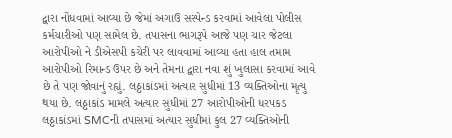દ્વારા નોંધવામાં આવ્યા છે જેમાં અગાઉ સસ્પેન્ડ કરવામાં આવેલા પોલીસ કર્મચારીઓ પણ સામેલ છે. તપાસના ભાગરૂપે આજે પણ ચાર જેટલા આરોપીઓ ને ડીએસપી કચેરી પર લાવવામાં આવ્યા હતા હાલ તમામ આરોપીઓ રિમાન્ડ ઉપર છે અને તેમના દ્વારા નવા શું ખુલાસા કરવામાં આવે છે તે પણ જોવાનું રહ્યું. લઠ્ઠાકાંડમાં અત્યાર સુધીમાં 13 વ્યક્તિઓના મૃત્યુ થયા છે. લઠ્ઠાકાંડ મામલે અત્યાર સુધીમાં 27 આરોપીઓની ધરપકડ લઠ્ઠાકાંડમાં SMCની તપાસમાં અત્યાર સુધીમાં કુલ 27 વ્યક્તિઓની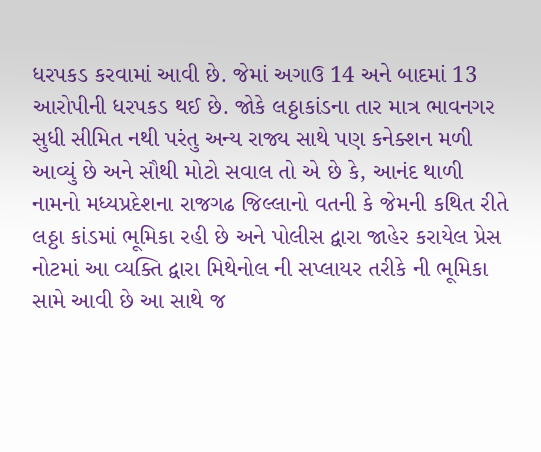ધરપકડ કરવામાં આવી છે. જેમાં અગાઉ 14 અને બાદમાં 13 આરોપીની ધરપકડ થઈ છે. જોકે લઠ્ઠાકાંડના તાર માત્ર ભાવનગર સુધી સીમિત નથી પરંતુ અન્ય રાજ્ય સાથે પણ કનેક્શન મળી આવ્યું છે અને સૌથી મોટો સવાલ તો એ છે કે, આનંદ થાળી નામનો મધ્યપ્રદેશના રાજગઢ જિલ્લાનો વતની કે જેમની કથિત રીતે લઠ્ઠા કાંડમાં ભૂમિકા રહી છે અને પોલીસ દ્વારા જાહેર કરાયેલ પ્રેસ નોટમાં આ વ્યક્તિ દ્વારા મિથેનોલ ની સપ્લાયર તરીકે ની ભૂમિકા સામે આવી છે આ સાથે જ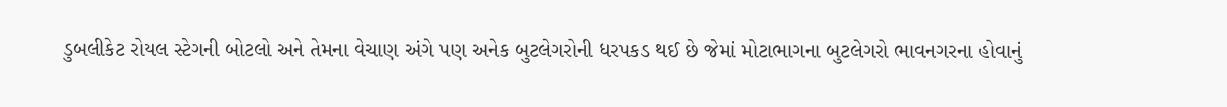ડુબલીકેટ રોયલ સ્ટેગની બોટલો અને તેમના વેચાણ અંગે પણ અનેક બુટલેગરોની ધરપકડ થઈ છે જેમાં મોટાભાગના બુટલેગરો ભાવનગરના હોવાનું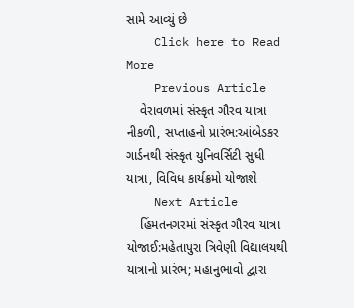સામે આવ્યું છે
    Click here to Read More
    Previous Article
    વેરાવળમાં સંસ્કૃત ગૌરવ યાત્રા નીકળી, સપ્તાહનો પ્રારંભ:આંબેડકર ગાર્ડનથી સંસ્કૃત યુનિવર્સિટી સુધી યાત્રા, વિવિધ કાર્યક્રમો યોજાશે
    Next Article
    હિંમતનગરમાં સંસ્કૃત ગૌરવ યાત્રા યોજાઈ:મહેતાપુરા ત્રિવેણી વિદ્યાલયથી યાત્રાનો પ્રારંભ; મહાનુભાવો દ્વારા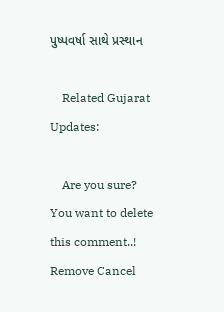પુષ્પવર્ષા સાથે પ્રસ્થાન

    Related Gujarat Updates:

    Are you sure? You want to delete this comment..! Remove Cancel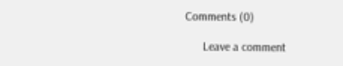Comments (0)

      Leave a comment